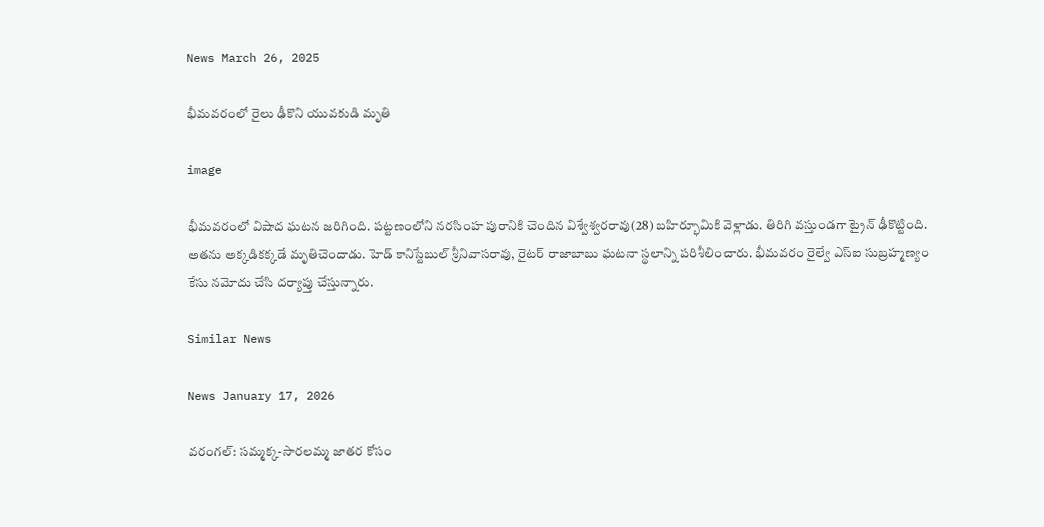News March 26, 2025

భీమవరంలో రైలు ఢీకొని యువకుడి మృతి

image

భీమవరంలో విషాద ఘటన జరిగింది. పట్టణంలోని నరసింహ పురానికి చెందిన విశ్వేశ్వరరావు(28) బహిర్భూమికి వెళ్లాడు. తిరిగి వస్తుండగా ట్రైన్ ఢీకొట్టింది. అతను అక్కడికక్కడే మృతిచెందాడు. హెడ్ కానిస్టేబుల్ శ్రీనివాసరావు, రైటర్ రాజాబాబు ఘటనా స్థలాన్ని పరిశీలించారు. భీమవరం రైల్వే ఎస్ఐ సుబ్రహ్మణ్యం కేసు నమోదు చేసి దర్యాప్తు చేస్తున్నారు.

Similar News

News January 17, 2026

వరంగల్: సమ్మక్క-సారలమ్మ జాతర కోసం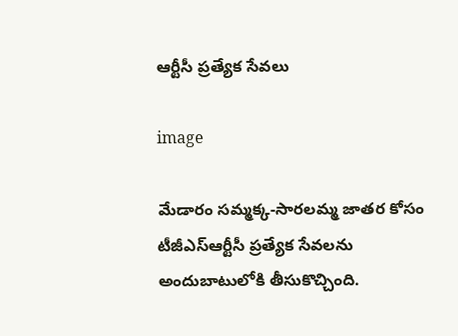ఆర్టీసీ ప్రత్యేక సేవలు

image

మేడారం సమ్మక్క-సారలమ్మ జాతర కోసం టీజీఎస్ఆర్టీసీ ప్రత్యేక సేవలను అందుబాటులోకి తీసుకొచ్చింది.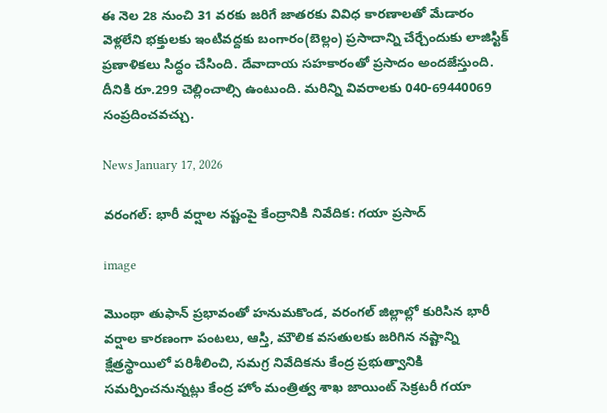ఈ నెల 28 నుంచి 31 వరకు జరిగే జాతరకు వివిధ కారణాలతో మేడారం వెళ్లలేని భక్తులకు ఇంటివద్దకు బంగారం(బెల్లం) ప్రసాదాన్ని చేర్చేందుకు లాజిస్టిక్ ప్రణాళికలు సిద్ధం చేసింది. దేవాదాయ సహకారంతో ప్రసాదం అందజేస్తుంది. దీనికి రూ.299 చెల్లించాల్సి ఉంటుంది. మరిన్ని వివరాలకు 040-69440069 సంప్రదించవచ్చు.

News January 17, 2026

వరంగల్: భారీ వర్షాల నష్టంపై కేంద్రానికి నివేదిక: గయా ప్రసాద్

image

మొంథా తుఫాన్ ప్రభావంతో హనుమకొండ, వరంగల్ జిల్లాల్లో కురిసిన భారీ వర్షాల కారణంగా పంటలు, ఆస్తి, మౌలిక వసతులకు జరిగిన నష్టాన్ని క్షేత్రస్థాయిలో పరిశీలించి, సమగ్ర నివేదికను కేంద్ర ప్రభుత్వానికి సమర్పించనున్నట్లు కేంద్ర హోం మంత్రిత్వ శాఖ జాయింట్ సెక్రటరీ గయా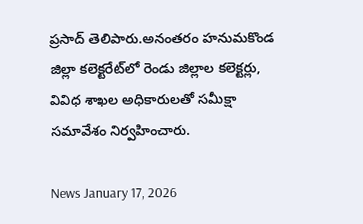ప్రసాద్ తెలిపారు.అనంతరం హనుమకొండ జిల్లా కలెక్టరేట్‌లో రెండు జిల్లాల కలెక్టర్లు, వివిధ శాఖల అధికారులతో సమీక్షా సమావేశం నిర్వహించారు.

News January 17, 2026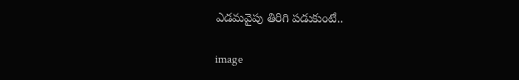ఎడమవైపు తిరిగి పడుకుంటే..

image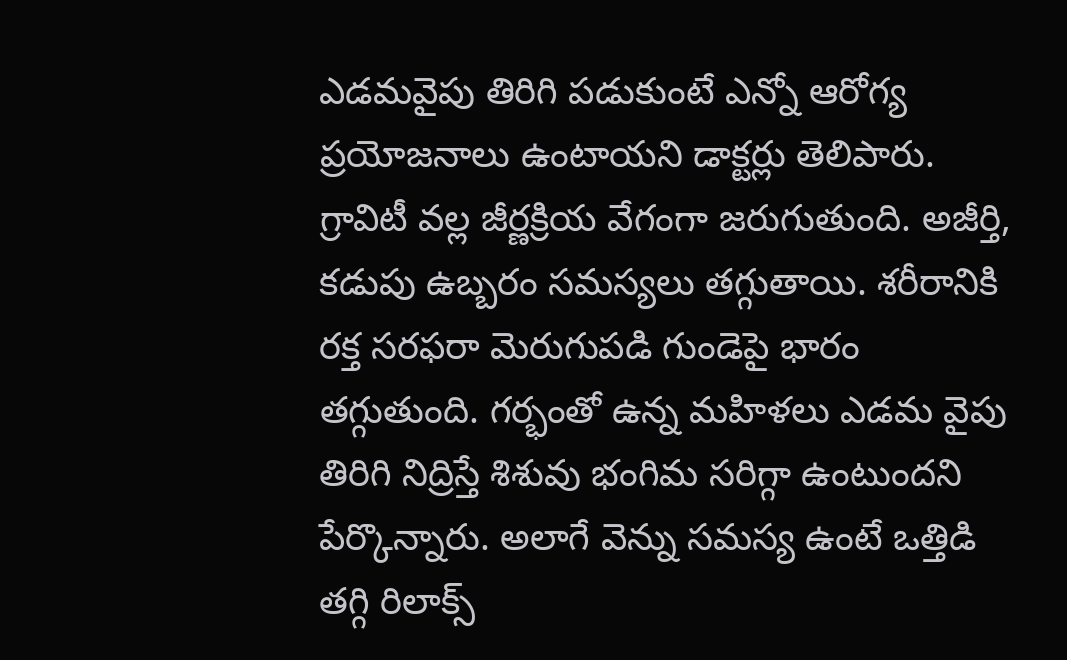ఎడమవైపు తిరిగి పడుకుంటే ఎన్నో ఆరోగ్య ప్రయోజనాలు ఉంటాయని డాక్టర్లు తెలిపారు. గ్రావిటీ వల్ల జీర్ణక్రియ వేగంగా జరుగుతుంది. అజీర్తి, కడుపు ఉబ్బరం సమస్యలు తగ్గుతాయి. శరీరానికి రక్త సరఫరా మెరుగుపడి గుండెపై భారం తగ్గుతుంది. గర్భంతో ఉన్న మహిళలు ఎడమ వైపు తిరిగి నిద్రిస్తే శిశువు భంగిమ సరిగ్గా ఉంటుందని పేర్కొన్నారు. అలాగే వెన్ను సమస్య ఉంటే ఒత్తిడి తగ్గి రిలాక్స్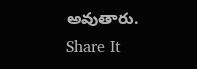అవుతారు.
Share It